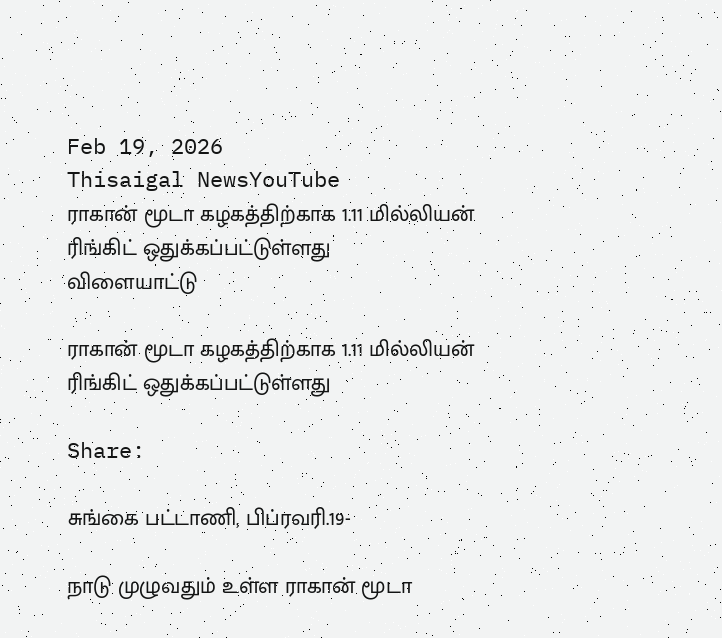Feb 19, 2026
Thisaigal NewsYouTube
ராகான் மூடா கழகத்திற்காக 1.11 மில்லியன் ரிங்கிட் ஒதுக்கப்பட்டுள்ளது
விளையாட்டு

ராகான் மூடா கழகத்திற்காக 1.11 மில்லியன் ரிங்கிட் ஒதுக்கப்பட்டுள்ளது

Share:

சுங்கை பட்டாணி, பிப்ரவரி.19-

நாடு முழுவதும் உள்ள ராகான் மூடா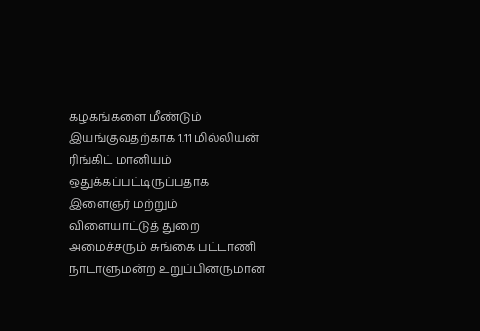கழகங்களை மீண்டும் இயங்குவதற்காக 1.11 மில்லியன் ரிங்கிட் மானியம் ஒதுக்கப்பட்டிருப்பதாக இளைஞர் மற்றும் விளையாட்டுத் துறை அமைச்சரும் சுங்கை பட்டாணி நாடாளுமன்ற உறுப்பினருமான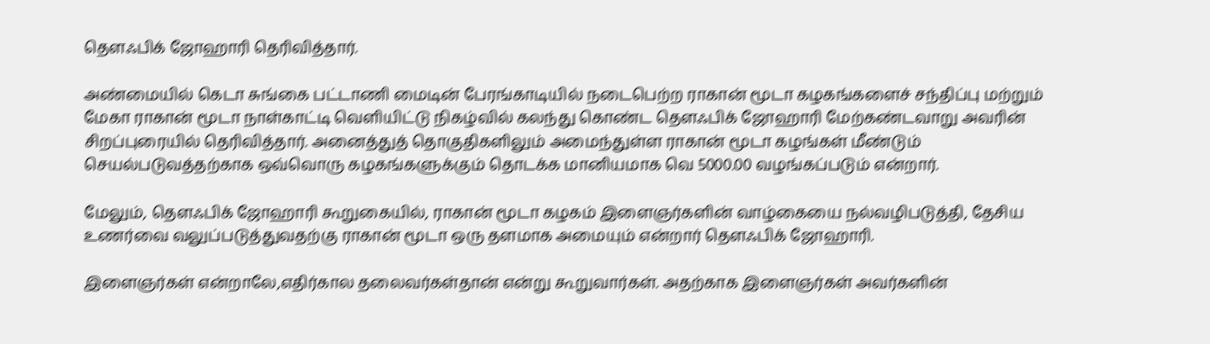தௌஃபிக் ஜோஹாரி தெரிவித்தார்.

அண்மையில் கெடா சுங்கை பட்டாணி மைடின் பேரங்காடியில் நடைபெற்ற ராகான் மூடா கழகங்களைச் சந்திப்பு மற்றும் மேகா ராகான் மூடா நாள்காட்டி வெளியிட்டு நிகழ்வில் கலந்து கொண்ட தௌஃபிக் ஜோஹாரி மேற்கண்டவாறு அவரின் சிறப்புரையில் தெரிவித்தார். அனைத்துத் தொகுதிகளிலும் அமைந்துள்ள ராகான் மூடா கழங்கள் மீண்டும் செயல்படுவத்தற்காக ஒவ்வொரு கழகங்களுக்கும் தொடக்க மானியமாக வெ 5000.00 வழங்கப்படும் என்றார்.

மேலும், தௌஃபிக் ஜோஹாரி கூறுகையில், ராகான் மூடா கழகம் இளைஞர்களின் வாழ்கையை நல்வழிபடுத்தி, தேசிய உணர்வை வலுப்படுத்துவதற்கு ராகான் மூடா ஒரு தளமாக அமையும் என்றார் தௌஃபிக் ஜோஹாரி.

இளைஞர்கள் என்றாலே,எதிர்கால தலைவர்கள்தான் என்று கூறுவார்கள். அதற்காக இளைஞர்கள் அவர்களின்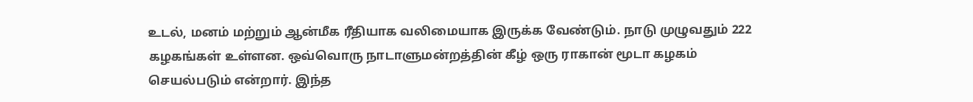உடல், மனம் மற்றும் ஆன்மீக ரீதியாக வலிமையாக இருக்க வேண்டும். நாடு முழுவதும் 222 கழகங்கள் உள்ளன. ஒவ்வொரு நாடாளுமன்றத்தின் கீழ் ஒரு ராகான் மூடா கழகம் செயல்படும் என்றார். இந்த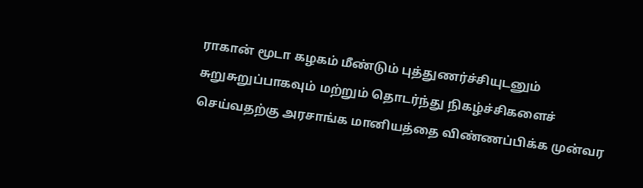ராகான் மூடா கழகம் மீண்டும் புத்துணர்ச்சியுடனும் சுறுசுறுப்பாகவும் மற்றும் தொடர்ந்து நிகழ்ச்சிகளைச் செய்வதற்கு அரசாங்க மானியத்தை விண்ணப்பிக்க முன்வர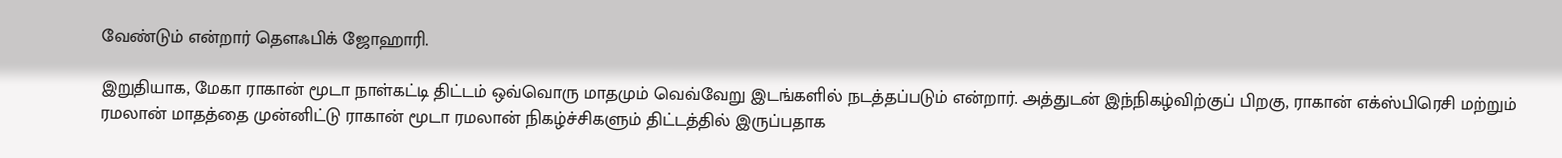வேண்டும் என்றார் தௌஃபிக் ஜோஹாரி.

இறுதியாக, மேகா ராகான் மூடா நாள்கட்டி திட்டம் ஒவ்வொரு மாதமும் வெவ்வேறு இடங்களில் நடத்தப்படும் என்றார். அத்துடன் இந்நிகழ்விற்குப் பிறகு, ராகான் எக்ஸ்பிரெசி மற்றும் ரமலான் மாதத்தை முன்னிட்டு ராகான் மூடா ரமலான் நிகழ்ச்சிகளும் திட்டத்தில் இருப்பதாக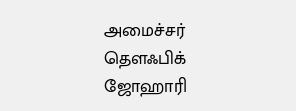அமைச்சர் தௌஃபிக் ஜோஹாரி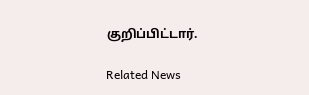குறிப்பிட்டார்.

Related News